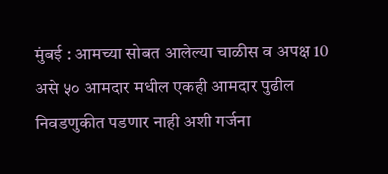मुंबई : आमच्या सोबत आलेल्या चाळीस व अपक्ष 10 असे ५० आमदार मधील एकही आमदार पुढील निवडणुकीत पडणार नाही अशी गर्जना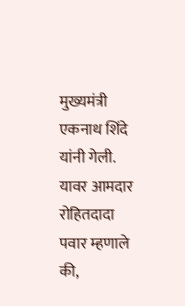मुख्यमंत्री एकनाथ शिंदे यांनी गेली. यावर आमदार रोहितदादा पवार म्हणाले की,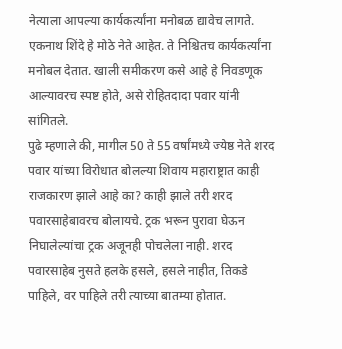नेत्याला आपल्या कार्यकर्त्यांना मनोबळ द्यावेच लागते. एकनाथ शिंदे हे मोठे नेते आहेत. ते निश्चितच कार्यकर्त्यांना मनोबल देतात. खाली समीकरण कसे आहे हे निवडणूक आल्यावरच स्पष्ट होते, असे रोहितदादा पवार यांनी सांगितले.
पुढे म्हणाले की, मागील 50 ते 55 वर्षांमध्ये ज्येष्ठ नेते शरद पवार यांच्या विरोधात बोलल्या शिवाय महाराष्ट्रात काही राजकारण झाले आहे का? काही झाले तरी शरद पवारसाहेबावरच बोलायचे. ट्रक भरून पुरावा घेऊन निघालेल्यांचा ट्रक अजूनही पोचलेला नाही. शरद पवारसाहेब नुसते हलके हसले, हसले नाहीत, तिकडे पाहिले, वर पाहिले तरी त्याच्या बातम्या होतात.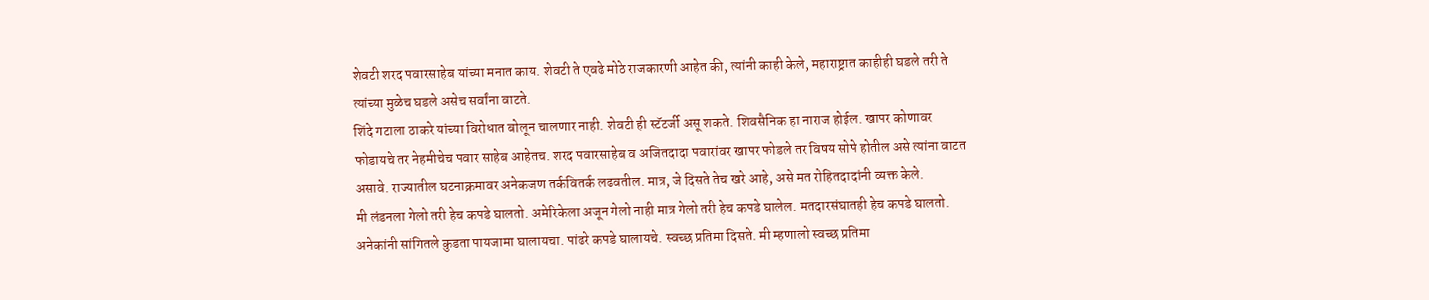शेवटी शरद पवारसाहेब यांच्या मनात काय. शेवटी ते एवढे मोठे राजकारणी आहेत की, त्यांनी काही केले, महाराष्ट्रात काहीही घडले तरी ते त्यांच्या मुळेच घडले असेच सर्वांना वाटते.
शिंदे गटाला ठाकरे यांच्या विरोधात बोलून चालणार नाही. शेवटी ही स्टॅटर्जी असू शकते. शिवसैनिक हा नाराज होईल. खापर कोणावर फोडायचे तर नेहमीचेच पवार साहेब आहेतच. शरद पवारसाहेब व अजितदादा पवारांवर खापर फोडले तर विषय सोपे होतील असे त्यांना वाटत असावे. राज्यातील घटनाक्रमावर अनेकजण तर्कवितर्क लढवतील. मात्र, जे दिसते तेच खरे आहे, असे मत रोहितदादांनी व्यक्त केले.
मी लंडनला गेलो तरी हेच कपडे घालतो. अमेरिकेला अजून गेलो नाही मात्र गेलो तरी हेच कपडे घालेल. मतदारसंघातही हेच कपडे घालतो. अनेकांनी सांगितले कुडता पायजामा घालायचा. पांढरे कपडे घालायचे. स्वच्छ प्रतिमा दिसते. मी म्हणालो स्वच्छ प्रतिमा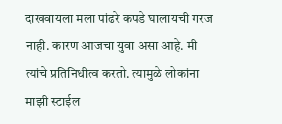दाखवायला मला पांढरे कपडे घालायची गरज नाही. कारण आजचा युवा असा आहे. मी त्यांचे प्रतिनिधीत्व करतो. त्यामुळे लोकांना माझी स्टाईल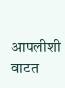आपलीशी वाटत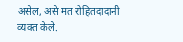असेल, असे मत रोहितदादानी व्यक्त केले.